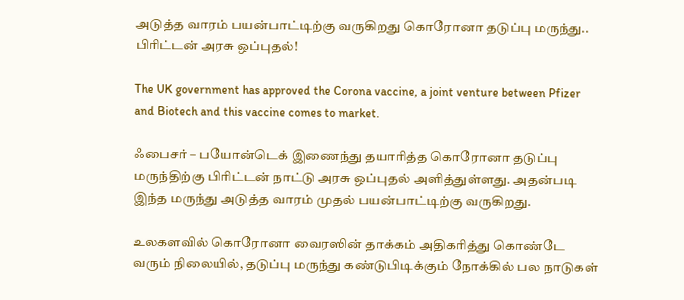அடுத்த வாரம் பயன்பாட்டிற்கு வருகிறது கொரோனா தடுப்பு மருந்து.. பிரிட்டன் அரசு ஒப்புதல்!

The UK government has approved the Corona vaccine, a joint venture between Pfizer and Biotech and this vaccine comes to market.

ஃபைசர் – பயோன்டெக் இணைந்து தயாரித்த கொரோனா தடுப்பு மருந்திற்கு பிரிட்டன் நாட்டு அரசு ஒப்புதல் அளித்துள்ளது. அதன்படி இந்த மருந்து அடுத்த வாரம் முதல் பயன்பாட்டிற்கு வருகிறது.

உலகளவில் கொரோனா வைரஸின் தாக்கம் அதிகரித்து கொண்டே வரும் நிலையில், தடுப்பு மருந்து கண்டுபிடிக்கும் நோக்கில் பல நாடுகள்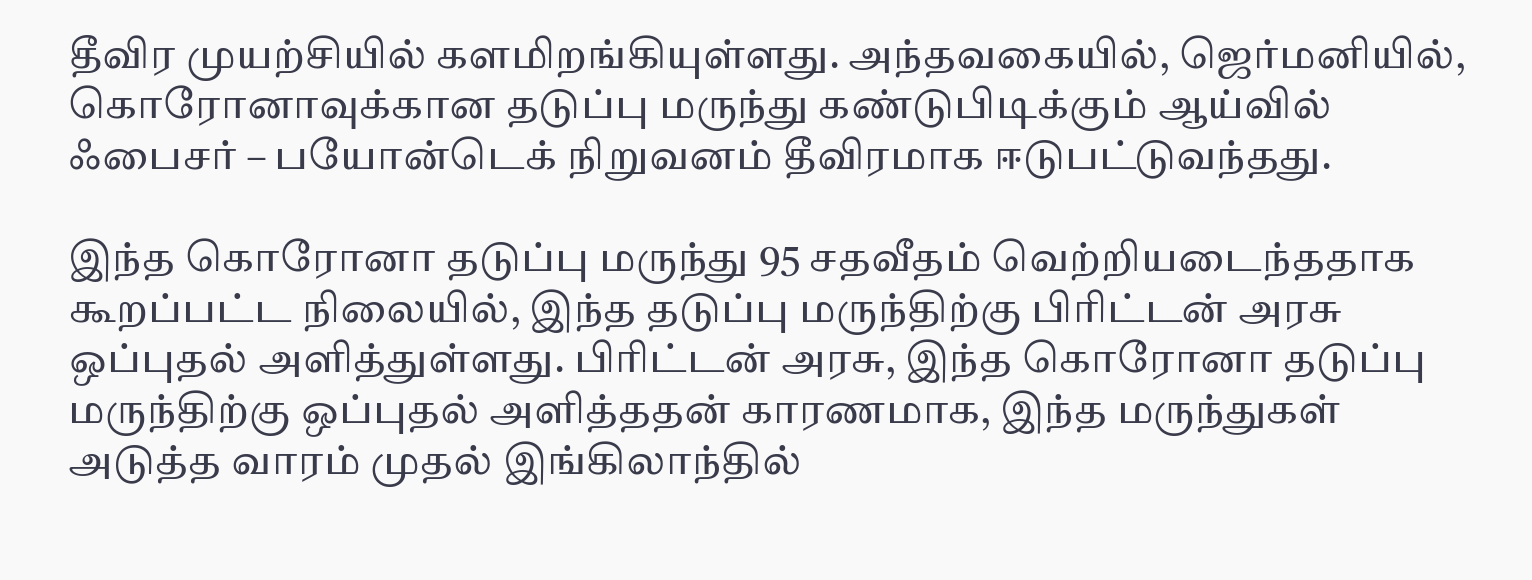தீவிர முயற்சியில் களமிறங்கியுள்ளது. அந்தவகையில், ஜெர்மனியில், கொரோனாவுக்கான தடுப்பு மருந்து கண்டுபிடிக்கும் ஆய்வில் ஃபைசர் – பயோன்டெக் நிறுவனம் தீவிரமாக ஈடுபட்டுவந்தது.

இந்த கொரோனா தடுப்பு மருந்து 95 சதவீதம் வெற்றியடைந்ததாக கூறப்பட்ட நிலையில், இந்த தடுப்பு மருந்திற்கு பிரிட்டன் அரசு ஒப்புதல் அளித்துள்ளது. பிரிட்டன் அரசு, இந்த கொரோனா தடுப்பு மருந்திற்கு ஒப்புதல் அளித்ததன் காரணமாக, இந்த மருந்துகள் அடுத்த வாரம் முதல் இங்கிலாந்தில்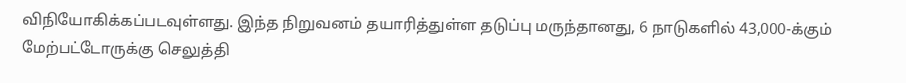விநியோகிக்கப்படவுள்ளது. இந்த நிறுவனம் தயாரித்துள்ள தடுப்பு மருந்தானது, 6 நாடுகளில் 43,000-க்கும் மேற்பட்டோருக்கு செலுத்தி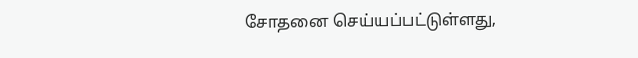சோதனை செய்யப்பட்டுள்ளது,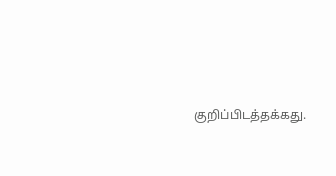குறிப்பிடத்தக்கது.